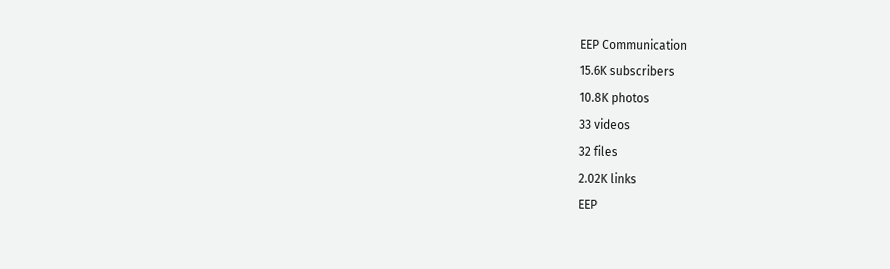EEP Communication
15.6K subscribers
10.8K photos
33 videos
32 files
2.02K links
EEP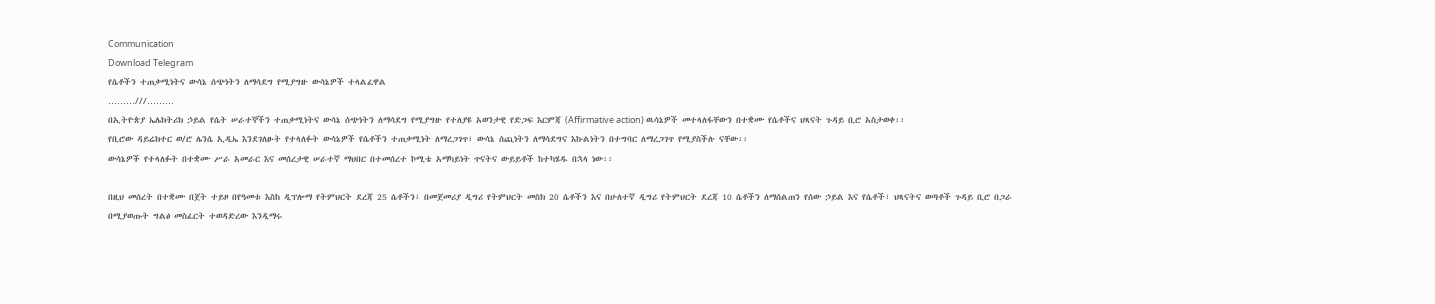Communication
Download Telegram
የሴቶችን ተጠቃሚነትና ውሳኔ ሰጭነትን ለማሳደግ የሚያግዙ ውሳኔዎች ተላልፈዋል
………///………
በኢትዮጵያ ኤሌክትሪክ ኃይል የሴት ሠራተኞችን ተጠቃሚነትና ውሳኔ ሰጭነትን ለማሳደግ የሚያግዙ የተለያዩ አወንታዊ የድጋፍ እርምጃ (Affirmative action) ዉሳኔዎች መተላለፋቸውን በተቋሙ የሴቶችና ህጻናት ጉዳይ ቢሮ አስታወቀ፡፡
የቢሮው ዳይሬክተር ወ/ሮ ሌንሴ ኢዲኤ እንደገለፁት የተላለፉት ውሳኔዎች የሴቶችን ተጠቃሚነት ለማረጋገጥ፣ ውሳኔ ሰጪነትን ለማሳደግና እኩልነትን በተግባር ለማረጋገጥ የሚያስችሉ ናቸው፡፡
ውሳኔዎች የተላለፉት በተቋሙ ሥራ አመራር እና መሰረታዊ ሠራተኛ ማህበር በተመሰረተ ኮሚቴ አማካይነት ጥናትና ውይይቶች ከተካሄዱ በኋላ ነው፡፡

በዚህ መሰረት በተቋሙ በጀት ተይዞ በየዓመቱ እስከ ዲፕሎማ የትምህርት ደረጃ 25 ሴቶችን፣ በመጀመሪያ ዲግሪ የትምህርት መስክ 20 ሴቶችን እና በሁለተኛ ዲግሪ የትምህርት ደረጃ 10 ሴቶችን ለማሰልጠን የሰው ኃይል እና የሴቶች፣ ህጻናትና ወጣቶች ጉዳይ ቢሮ በጋራ በሚያወጡት ግልፅ መስፈርት ተወዳድረው እንዲማሩ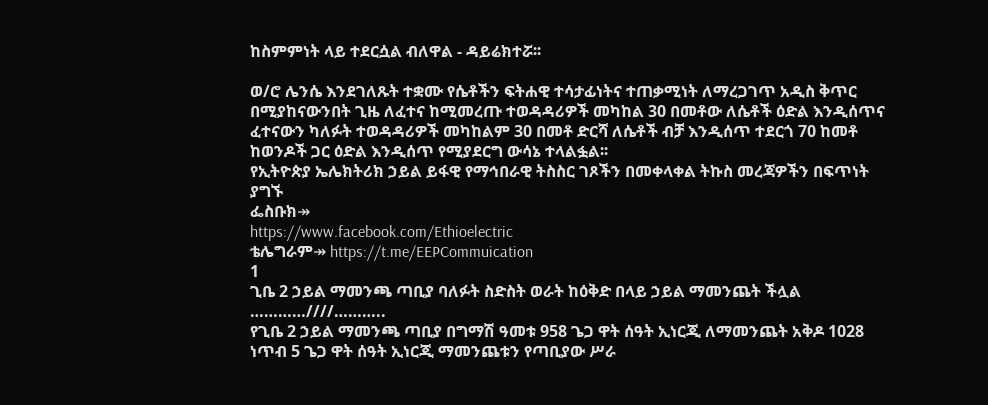ከስምምነት ላይ ተደርሷል ብለዋል - ዳይሬክተሯ፡፡

ወ/ሮ ሌንሴ እንደገለጹት ተቋሙ የሴቶችን ፍትሐዊ ተሳታፊነትና ተጠቃሚነት ለማረጋገጥ አዲስ ቅጥር በሚያከናውንበት ጊዜ ለፈተና ከሚመረጡ ተወዳዳሪዎች መካከል 30 በመቶው ለሴቶች ዕድል እንዲሰጥና ፈተናውን ካለፉት ተወዳዳሪዎች መካከልም 30 በመቶ ድርሻ ለሴቶች ብቻ እንዲሰጥ ተደርጎ 70 ከመቶ ከወንዶች ጋር ዕድል እንዲሰጥ የሚያደርግ ውሳኔ ተላልፏል፡፡
የኢትዮጵያ ኤሌክትሪክ ኃይል ይፋዊ የማኅበራዊ ትስስር ገጾችን በመቀላቀል ትኩስ መረጃዎችን በፍጥነት ያግኙ
ፌስቡክ↠
https://www.facebook.com/Ethioelectric
ቴሌግራም↠ https://t.me/EEPCommuication
1
ጊቤ 2 ኃይል ማመንጫ ጣቢያ ባለፉት ስድስት ወራት ከዕቅድ በላይ ኃይል ማመንጨት ችሏል
…………////………..
የጊቤ 2 ኃይል ማመንጫ ጣቢያ በግማሽ ዓመቱ 958 ጌጋ ዋት ሰዓት ኢነርጂ ለማመንጨት አቅዶ 1028 ነጥብ 5 ጌጋ ዋት ሰዓት ኢነርጂ ማመንጨቱን የጣቢያው ሥራ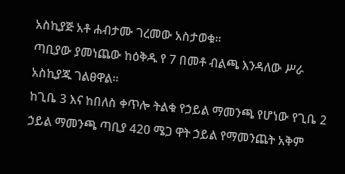አስኪያጅ አቶ ሐብታሙ ገረመው አስታወቁ፡፡
ጣቢያው ያመነጨው ከዕቅዱ የ 7 በመቶ ብልጫ እንዳለው ሥራ አስኪያጁ ገልፀዋል፡፡
ከጊቤ 3 እና ከበለስ ቀጥሎ ትልቁ የኃይል ማመንጫ የሆነው የጊቤ 2 ኃይል ማመንጫ ጣቢያ 420 ሜጋ ዋት ኃይል የማመንጨት አቅም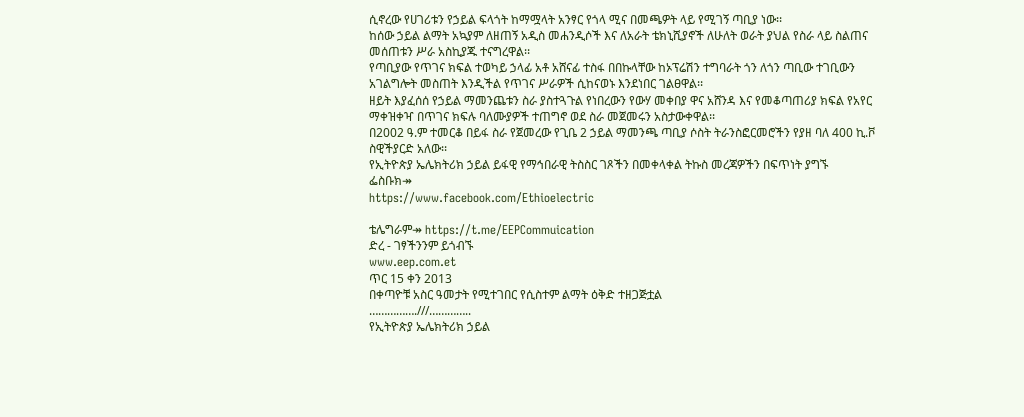ሲኖረው የሀገሪቱን የኃይል ፍላጎት ከማሟላት አንፃር የጎላ ሚና በመጫዎት ላይ የሚገኝ ጣቢያ ነው፡፡
ከሰው ኃይል ልማት አኳያም ለዘጠኝ አዲስ መሐንዲሶች እና ለአራት ቴክኒሺያኖች ለሁለት ወራት ያህል የስራ ላይ ስልጠና መሰጠቱን ሥራ አስኪያጁ ተናግረዋል፡፡
የጣቢያው የጥገና ክፍል ተወካይ ኃላፊ አቶ አሸናፊ ተስፋ በበኩላቸው ከኦፕሬሽን ተግባራት ጎን ለጎን ጣቢው ተገቢውን አገልግሎት መስጠት እንዲችል የጥገና ሥራዎች ሲከናወኑ እንደነበር ገልፀዋል፡፡
ዘይት እያፈሰሰ የኃይል ማመንጨቱን ስራ ያስተጓጉል የነበረውን የውሃ መቀበያ ዋና አሸንዳ እና የመቆጣጠሪያ ክፍል የአየር ማቀዝቀዣ በጥገና ክፍሉ ባለሙያዎች ተጠግኖ ወደ ስራ መጀመሩን አስታውቀዋል፡፡
በ2002 ዓ.ም ተመርቆ በይፋ ስራ የጀመረው የጊቤ 2 ኃይል ማመንጫ ጣቢያ ሶስት ትራንስፎርመሮችን የያዘ ባለ 400 ኪ.ቮ ስዊችያርድ አለው፡፡
የኢትዮጵያ ኤሌክትሪክ ኃይል ይፋዊ የማኅበራዊ ትስስር ገጾችን በመቀላቀል ትኩስ መረጃዎችን በፍጥነት ያግኙ
ፌስቡክ↠
https://www.facebook.com/Ethioelectric

ቴሌግራም↠ https://t.me/EEPCommuication
ድረ - ገፃችንንም ይጎብኙ
www.eep.com.et
ጥር 15 ቀን 2013
በቀጣዮቹ አስር ዓመታት የሚተገበር የሲስተም ልማት ዕቅድ ተዘጋጅቷል
…………….///…………..
የኢትዮጵያ ኤሌክትሪክ ኃይል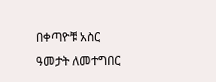በቀጣዮቹ አስር ዓመታት ለመተግበር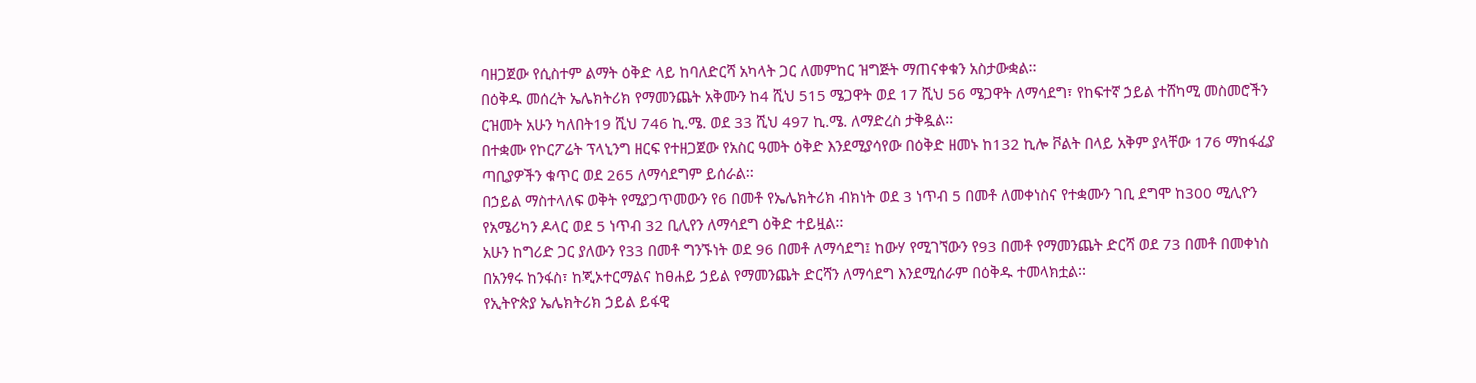ባዘጋጀው የሲስተም ልማት ዕቅድ ላይ ከባለድርሻ አካላት ጋር ለመምከር ዝግጅት ማጠናቀቁን አስታውቋል፡፡
በዕቅዱ መሰረት ኤሌክትሪክ የማመንጨት አቅሙን ከ4 ሺህ 515 ሜጋዋት ወደ 17 ሺህ 56 ሜጋዋት ለማሳደግ፣ የከፍተኛ ኃይል ተሸካሚ መስመሮችን ርዝመት አሁን ካለበት19 ሺህ 746 ኪ.ሜ. ወደ 33 ሺህ 497 ኪ.ሜ. ለማድረስ ታቅዷል፡፡
በተቋሙ የኮርፖሬት ፕላኒንግ ዘርፍ የተዘጋጀው የአስር ዓመት ዕቅድ እንደሚያሳየው በዕቅድ ዘመኑ ከ132 ኪሎ ቮልት በላይ አቅም ያላቸው 176 ማከፋፈያ ጣቢያዎችን ቁጥር ወደ 265 ለማሳደግም ይሰራል፡፡
በኃይል ማስተላለፍ ወቅት የሚያጋጥመውን የ6 በመቶ የኤሌክትሪክ ብክነት ወደ 3 ነጥብ 5 በመቶ ለመቀነስና የተቋሙን ገቢ ደግሞ ከ300 ሚሊዮን የአሜሪካን ዶላር ወደ 5 ነጥብ 32 ቢሊየን ለማሳደግ ዕቅድ ተይዟል፡፡
አሁን ከግሪድ ጋር ያለውን የ33 በመቶ ግንኙነት ወደ 96 በመቶ ለማሳደግ፤ ከውሃ የሚገኘውን የ93 በመቶ የማመንጨት ድርሻ ወደ 73 በመቶ በመቀነስ በአንፃሩ ከንፋስ፣ ከጂኦተርማልና ከፀሐይ ኃይል የማመንጨት ድርሻን ለማሳደግ እንደሚሰራም በዕቅዱ ተመላክቷል፡፡
የኢትዮጵያ ኤሌክትሪክ ኃይል ይፋዊ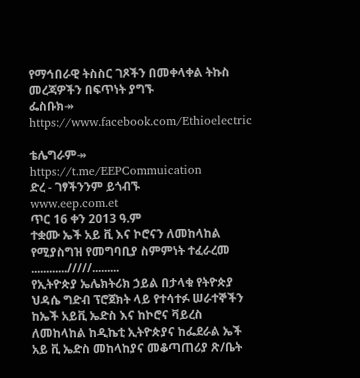የማኅበራዊ ትስስር ገጾችን በመቀላቀል ትኩስ መረጃዎችን በፍጥነት ያግኙ
ፌስቡክ↠
https://www.facebook.com/Ethioelectric

ቴሌግራም↠ https://t.me/EEPCommuication
ድረ - ገፃችንንም ይጎብኙ
www.eep.com.et
ጥር 16 ቀን 2013 ዓ.ም
ተቋሙ ኤች አይ ቪ እና ኮሮናን ለመከላከል የሚያስግዝ የመግባቢያ ስምምነት ተፈራረመ
............/////.........
የኢትዮጵያ ኤሌክትሪክ ኃይል በታላቁ የትዮጵያ ህዳሴ ግድብ ፕሮጀክት ላይ የተሳተፉ ሠራተኞችን ከኤች አይቪ ኤድስ እና ከኮሮና ቫይረስ ለመከላከል ከዲኬቲ ኢትዮጵያና ከፌደራል ኤች አይ ቪ ኤድስ መከላከያና መቆጣጠሪያ ጽ/ቤት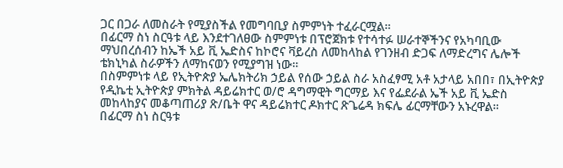ጋር በጋራ ለመስራት የሚያስችል የመግባቢያ ስምምነት ተፈራርሟል፡፡
በፊርማ ስነ ስርዓቱ ላይ እንደተገለፀው ስምምነቱ በፕሮጀክቱ የተሳተፉ ሠራተኞችንና የአካባቢው ማህበረሰብን ከኤች አይ ቪ ኤድስና ከኮሮና ቫይረስ ለመከላከል የገንዘብ ድጋፍ ለማድረግና ሌሎች ቴክኒካል ስራዎችን ለማከናወን የሚያግዝ ነው፡፡
በስምምነቱ ላይ የኢትዮጵያ ኤሌክትሪክ ኃይል የሰው ኃይል ስራ አስፈፃሚ አቶ አታላይ አበበ፣ በኢትዮጵያ የዲኬቲ ኢትዮጵያ ምክትል ዳይሬክተር ወ/ሮ ዳግማዊት ግርማይ እና የፌደራል ኤች አይ ቪ ኤድስ መከላከያና መቆጣጠሪያ ጽ/ቤት ዋና ዳይሬክተር ዶክተር ጽጌሬዳ ክፍሌ ፊርማቸውን አኑረዋል፡፡
በፊርማ ስነ ስርዓቱ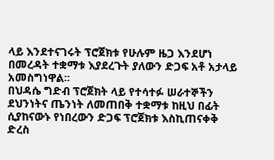ላይ እንደተናገሩት ፕሮጀክቱ የሁሉም ዜጋ እንደሆነ በመረዳት ተቋማቱ እያደረጉት ያለውን ድጋፍ አቶ አታላይ አመስግነዋል፡፡
በህዳሴ ግድብ ፕሮጀክት ላይ የተሳተፉ ሠራተኞችን ደህንነትና ጤንነት ለመጠበቅ ተቋማቱ ከዚህ በፊት ሲያከናውኑ የነበረውን ድጋፍ ፕሮጀክቱ እስኪጠናቀቅ ድረስ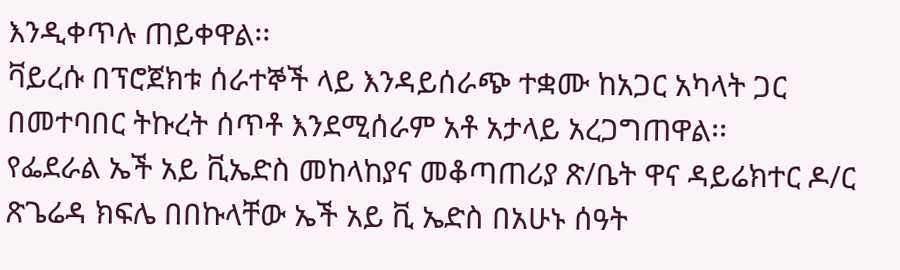እንዲቀጥሉ ጠይቀዋል፡፡
ቫይረሱ በፕሮጀክቱ ሰራተኞች ላይ እንዳይሰራጭ ተቋሙ ከአጋር አካላት ጋር በመተባበር ትኩረት ሰጥቶ እንደሚሰራም አቶ አታላይ አረጋግጠዋል፡፡
የፌደራል ኤች አይ ቪኤድስ መከላከያና መቆጣጠሪያ ጽ/ቤት ዋና ዳይሬክተር ዶ/ር ጽጌሬዳ ክፍሌ በበኩላቸው ኤች አይ ቪ ኤድስ በአሁኑ ሰዓት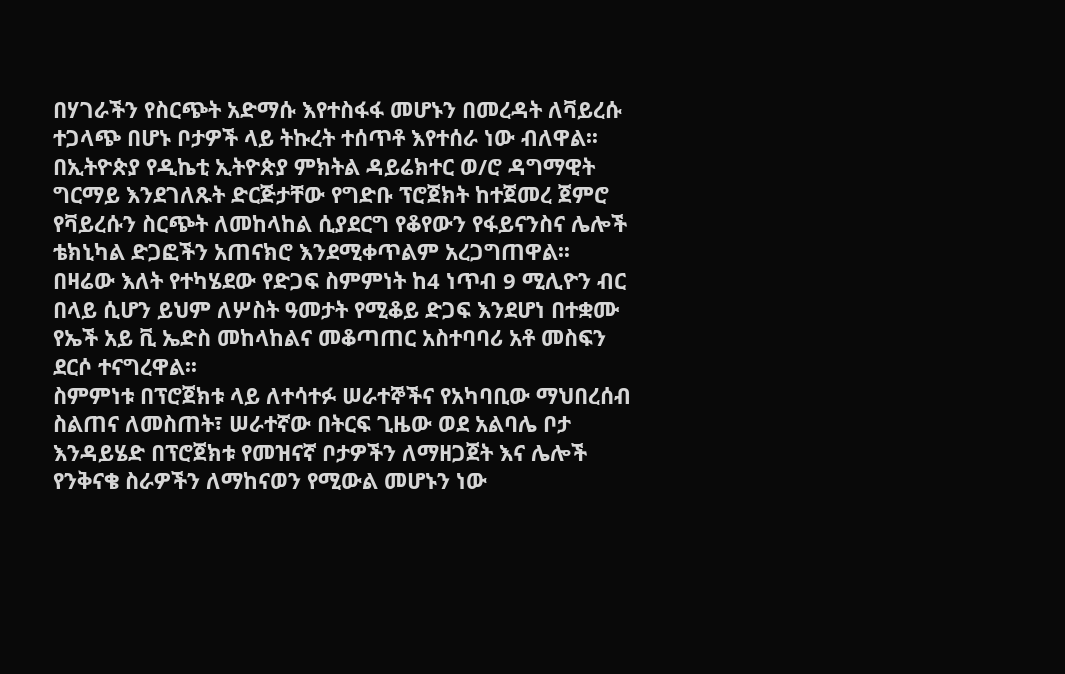በሃገራችን የስርጭት አድማሱ እየተስፋፋ መሆኑን በመረዳት ለቫይረሱ ተጋላጭ በሆኑ ቦታዎች ላይ ትኩረት ተሰጥቶ እየተሰራ ነው ብለዋል፡፡
በኢትዮጵያ የዲኬቲ ኢትዮጵያ ምክትል ዳይሬክተር ወ/ሮ ዳግማዊት ግርማይ እንደገለጹት ድርጅታቸው የግድቡ ፕሮጀክት ከተጀመረ ጀምሮ የቫይረሱን ስርጭት ለመከላከል ሲያደርግ የቆየውን የፋይናንስና ሌሎች ቴክኒካል ድጋፎችን አጠናክሮ እንደሚቀጥልም አረጋግጠዋል፡፡
በዛሬው እለት የተካሄደው የድጋፍ ስምምነት ከ4 ነጥብ 9 ሚሊዮን ብር በላይ ሲሆን ይህም ለሦስት ዓመታት የሚቆይ ድጋፍ እንደሆነ በተቋሙ የኤች አይ ቪ ኤድስ መከላከልና መቆጣጠር አስተባባሪ አቶ መስፍን ደርሶ ተናግረዋል፡፡
ስምምነቱ በፕሮጀክቱ ላይ ለተሳተፉ ሠራተኞችና የአካባቢው ማህበረሰብ ስልጠና ለመስጠት፣ ሠራተኛው በትርፍ ጊዜው ወደ አልባሌ ቦታ እንዳይሄድ በፕሮጀክቱ የመዝናኛ ቦታዎችን ለማዘጋጀት እና ሌሎች የንቅናቄ ስራዎችን ለማከናወን የሚውል መሆኑን ነው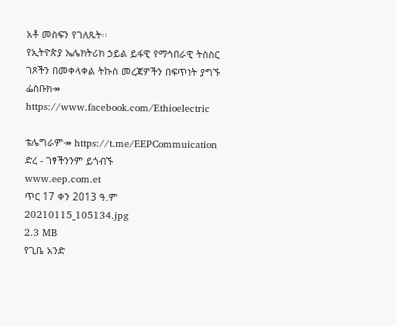አቶ መስፍን የገለጹት፡፡
የኢትዮጵያ ኤሌክትሪክ ኃይል ይፋዊ የማኅበራዊ ትስስር ገጾችን በመቀላቀል ትኩስ መረጃዎችን በፍጥነት ያግኙ
ፌስቡክ↠
https://www.facebook.com/Ethioelectric

ቴሌግራም↠ https://t.me/EEPCommuication
ድረ - ገፃችንንም ይጎብኙ
www.eep.com.et
ጥር 17 ቀን 2013 ዓ.ም
20210115_105134.jpg
2.3 MB
የጊቤ አንድ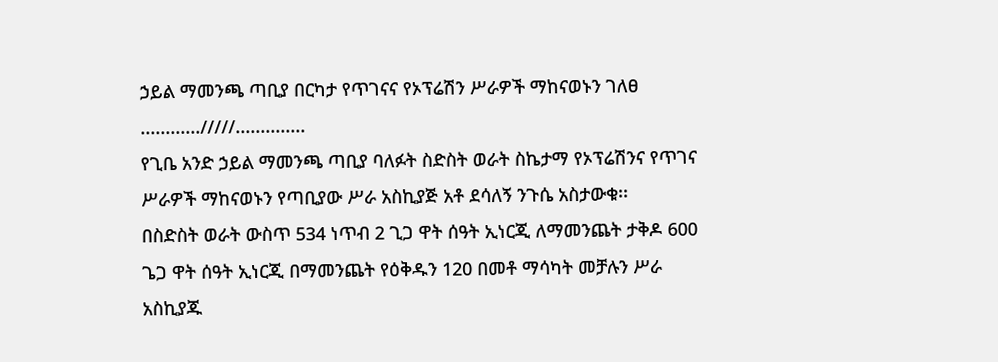ኃይል ማመንጫ ጣቢያ በርካታ የጥገናና የኦፕሬሽን ሥራዎች ማከናወኑን ገለፀ
............/////..............
የጊቤ አንድ ኃይል ማመንጫ ጣቢያ ባለፉት ስድስት ወራት ስኬታማ የኦፕሬሽንና የጥገና ሥራዎች ማከናወኑን የጣቢያው ሥራ አስኪያጅ አቶ ደሳለኝ ንጉሴ አስታውቁ፡፡
በስድስት ወራት ውስጥ 534 ነጥብ 2 ጊጋ ዋት ሰዓት ኢነርጂ ለማመንጨት ታቅዶ 600 ጌጋ ዋት ሰዓት ኢነርጂ በማመንጨት የዕቅዱን 120 በመቶ ማሳካት መቻሉን ሥራ አስኪያጁ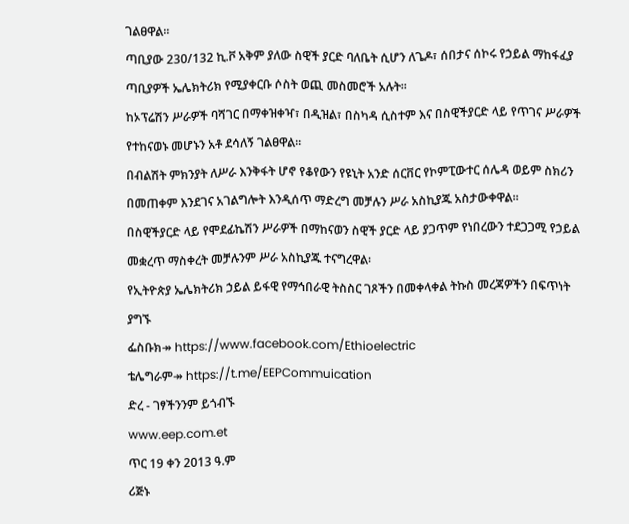ገልፀዋል፡፡
ጣቢያው 230/132 ኪ.ቮ አቅም ያለው ስዊች ያርድ ባለቤት ሲሆን ለጌዶ፣ ሰበታና ሰኮሩ የኃይል ማከፋፈያ ጣቢያዎች ኤሌክትሪክ የሚያቀርቡ ሶስት ወጪ መስመሮች አሉት፡፡
ከኦፕሬሽን ሥራዎች ባሻገር በማቀዝቀዣ፣ በዲዝል፣ በስካዳ ሲስተም እና በስዊችያርድ ላይ የጥገና ሥራዎች የተከናወኑ መሆኑን አቶ ደሳለኝ ገልፀዋል፡፡
በብልሽት ምክንያት ለሥራ እንቅፋት ሆኖ የቆየውን የዩኒት አንድ ሰርቨር የኮምፒውተር ሰሌዳ ወይም ስክሪን በመጠቀም እንደገና አገልግሎት እንዲሰጥ ማድረግ መቻሉን ሥራ አስኪያጁ አስታውቀዋል፡፡
በስዊችያርድ ላይ የሞደፊኬሽን ሥራዎች በማከናወን ስዊች ያርድ ላይ ያጋጥም የነበረውን ተደጋጋሚ የኃይል መቋረጥ ማስቀረት መቻሉንም ሥራ አስኪያጁ ተናግረዋል፡
የኢትዮጵያ ኤሌክትሪክ ኃይል ይፋዊ የማኅበራዊ ትስስር ገጾችን በመቀላቀል ትኩስ መረጃዎችን በፍጥነት ያግኙ
ፌስቡክ↠ https://www.facebook.com/Ethioelectric
ቴሌግራም↠ https://t.me/EEPCommuication
ድረ - ገፃችንንም ይጎብኙ
www.eep.com.et
ጥር 19 ቀን 2013 ዓ.ም
ሪጅኑ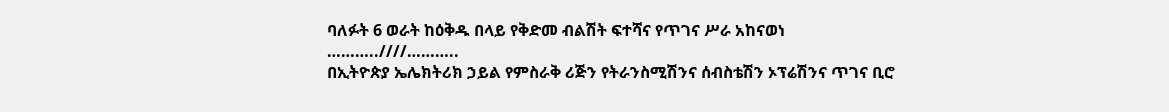ባለፉት 6 ወራት ከዕቅዱ በላይ የቅድመ ብልሽት ፍተሻና የጥገና ሥራ አከናወነ
………..////………..
በኢትዮጵያ ኤሌክትሪክ ኃይል የምስራቅ ሪጅን የትራንስሚሽንና ሰብስቴሽን ኦፕሬሽንና ጥገና ቢሮ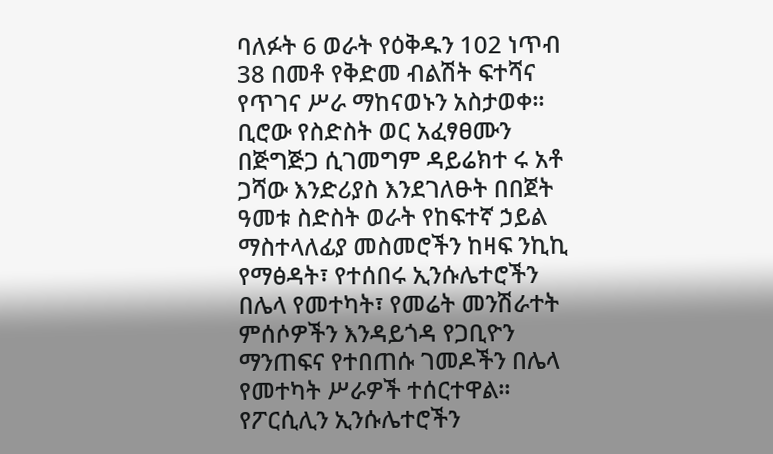ባለፉት 6 ወራት የዕቅዱን 102 ነጥብ 38 በመቶ የቅድመ ብልሽት ፍተሻና የጥገና ሥራ ማከናወኑን አስታወቀ፡፡
ቢሮው የስድስት ወር አፈፃፀሙን በጅግጅጋ ሲገመግም ዳይሬክተ ሩ አቶ ጋሻው እንድሪያስ እንደገለፁት በበጀት ዓመቱ ስድስት ወራት የከፍተኛ ኃይል ማስተላለፊያ መስመሮችን ከዛፍ ንኪኪ የማፅዳት፣ የተሰበሩ ኢንሱሌተሮችን በሌላ የመተካት፣ የመሬት መንሽራተት ምሰሶዎችን እንዳይጎዳ የጋቢዮን ማንጠፍና የተበጠሱ ገመዶችን በሌላ የመተካት ሥራዎች ተሰርተዋል፡፡
የፖርሲሊን ኢንሱሌተሮችን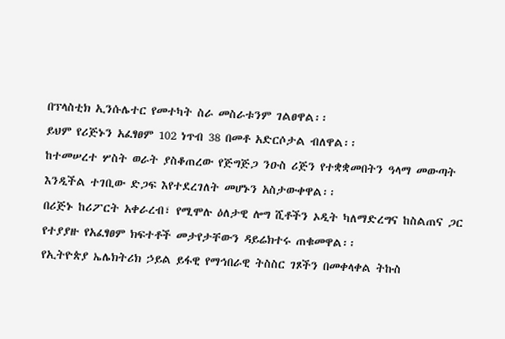በፕላስቲክ ኢንሱሌተር የመተካት ስራ መስራቱንም ገልፀዋል፡፡
ይህም የሪጅኑን አፈፃፀም 102 ነጥብ 38 በመቶ አድርሶታል ብለዋል፡፡
ከተመሠረተ ሦስት ወራት ያስቆጠረው የጅግጅጋ ንዑስ ሪጅን የተቋቋመበትን ዓላማ መውጣት እንዲችል ተገቢው ድጋፍ እየተደረገለት መሆኑን አስታውቀዋል፡፡
በሪጅኑ ከሪፖርት አቀራረብ፣ የሚሞሉ ዕለታዊ ሎግ ሺቶችን ኦዲት ካለማድረግና ከስልጠና ጋር የተያያዙ የአፈፃፀም ክፍተቶች መታየታቸውን ዳይሬክተሩ ጠቁመዋል፡፡
የኢትዮጵያ ኤሌክትሪክ ኃይል ይፋዊ የማኅበራዊ ትስስር ገጾችን በመቀላቀል ትኩስ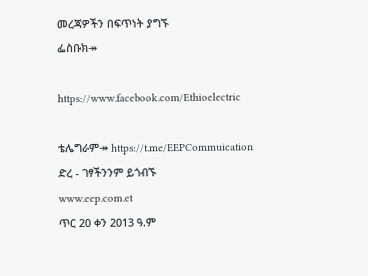መረጃዎችን በፍጥነት ያግኙ
ፌስቡክ↠

https://www.facebook.com/Ethioelectric

ቴሌግራም↠ https://t.me/EEPCommuication
ድረ - ገፃችንንም ይጎብኙ
www.eep.com.et
ጥር 20 ቀን 2013 ዓ.ም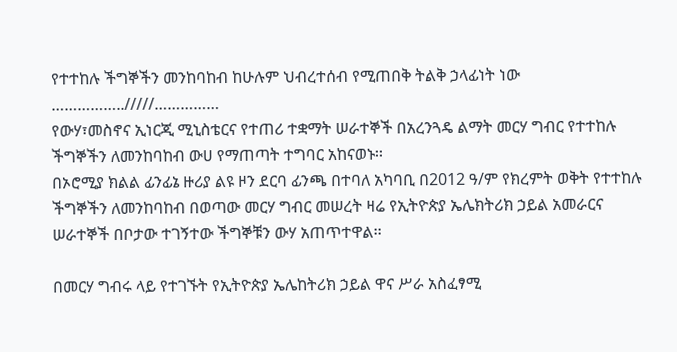የተተከሉ ችግኞችን መንከባከብ ከሁሉም ህብረተሰብ የሚጠበቅ ትልቅ ኃላፊነት ነው
……………../////……………
የውሃ፣መስኖና ኢነርጂ ሚኒስቴርና የተጠሪ ተቋማት ሠራተኞች በአረንጓዴ ልማት መርሃ ግብር የተተከሉ ችግኞችን ለመንከባከብ ውሀ የማጠጣት ተግባር አከናወኑ፡፡
በኦሮሚያ ክልል ፊንፊኔ ዙሪያ ልዩ ዞን ደርባ ፊንጫ በተባለ አካባቢ በ2012 ዓ/ም የክረምት ወቅት የተተከሉ ችግኞችን ለመንከባከብ በወጣው መርሃ ግብር መሠረት ዛሬ የኢትዮጵያ ኤሌክትሪክ ኃይል አመራርና ሠራተኞች በቦታው ተገኝተው ችግኞቹን ውሃ አጠጥተዋል፡፡

በመርሃ ግብሩ ላይ የተገኙት የኢትዮጵያ ኤሌከትሪክ ኃይል ዋና ሥራ አስፈፃሚ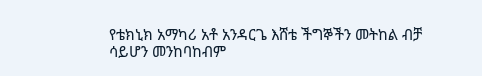የቴክኒክ አማካሪ አቶ አንዳርጌ እሸቴ ችግኞችን መትከል ብቻ ሳይሆን መንከባከብም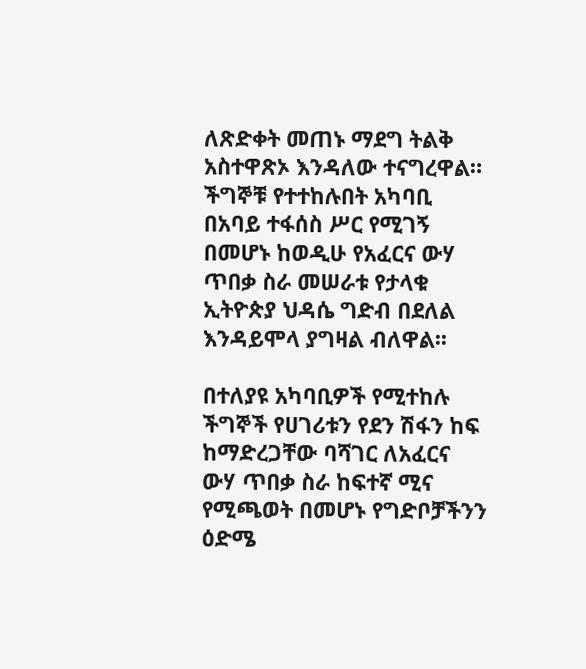ለጽድቀት መጠኑ ማደግ ትልቅ አስተዋጽኦ እንዳለው ተናግረዋል።
ችግኞቹ የተተከሉበት አካባቢ በአባይ ተፋሰስ ሥር የሚገኝ በመሆኑ ከወዲሁ የአፈርና ውሃ ጥበቃ ስራ መሠራቱ የታላቁ ኢትዮጵያ ህዳሴ ግድብ በደለል እንዳይሞላ ያግዛል ብለዋል፡፡

በተለያዩ አካባቢዎች የሚተከሉ ችግኞች የሀገሪቱን የደን ሽፋን ከፍ ከማድረጋቸው ባሻገር ለአፈርና ውሃ ጥበቃ ስራ ከፍተኛ ሚና የሚጫወት በመሆኑ የግድቦቻችንን ዕድሜ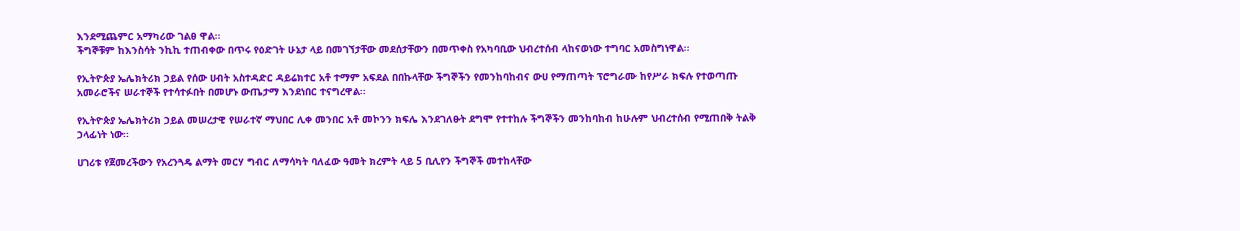እንደሚጨምር አማካሪው ገልፀ ዋል፡፡
ችግኞቹም ከእንስሳት ንኪኪ ተጠብቀው በጥሩ የዕድገት ሁኔታ ላይ በመገኘታቸው መደሰታቸውን በመጥቀስ የአካባቢው ህብረተሰብ ላከናወነው ተግባር አመስግነዋል፡፡

የኢትዮጵያ ኤሌክትሪክ ኃይል የሰው ሀብት አስተዳድር ዳይሬክተር አቶ ተማም አፍደል በበኩላቸው ችግኞችን የመንከባከብና ውሀ የማጠጣት ፕሮግራሙ ከየሥራ ክፍሉ የተወጣጡ አመራሮችና ሠራተኞች የተሳተፉበት በመሆኑ ውጤታማ እንደነበር ተናግረዋል፡፡

የኢትዮጵያ ኤሌክትሪክ ኃይል መሠረታዊ የሠራተኛ ማህበር ሊቀ መንበር አቶ መኮንን ክፍሌ እንደገለፁት ደግሞ የተተከሉ ችግኞችን መንከባከብ ከሁሉም ህብረተሰብ የሚጠበቅ ትልቅ ኃላፊነት ነው፡፡

ሀገሪቱ የጀመረችውን የአረንጓዴ ልማት መርሃ ግብር ለማሳካት ባለፈው ዓመት ክረምት ላይ 5 ቢሊየን ችግኞች መተከላቸው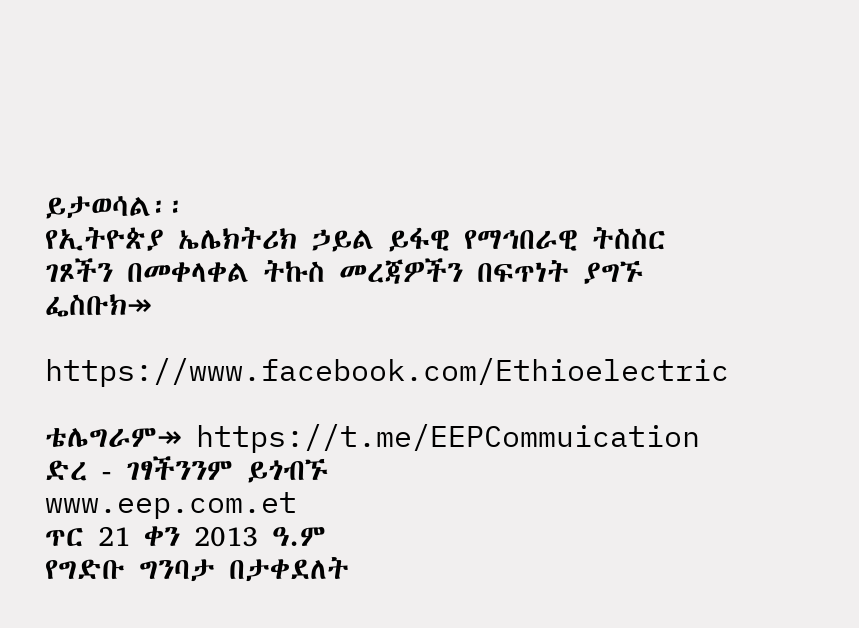ይታወሳል፡፡
የኢትዮጵያ ኤሌክትሪክ ኃይል ይፋዊ የማኅበራዊ ትስስር ገጾችን በመቀላቀል ትኩስ መረጃዎችን በፍጥነት ያግኙ
ፌስቡክ↠

https://www.facebook.com/Ethioelectric

ቴሌግራም↠ https://t.me/EEPCommuication
ድረ - ገፃችንንም ይጎብኙ
www.eep.com.et
ጥር 21 ቀን 2013 ዓ.ም
የግድቡ ግንባታ በታቀደለት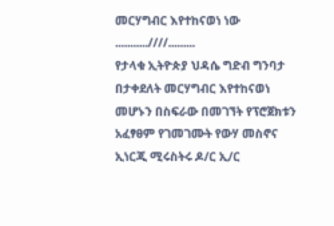መርሃግብር እየተከናወነ ነው
...........////.........
የታላቁ ኢትዮጵያ ህዳሴ ግድብ ግንባታ በታቀደለት መርሃግብር እየተከናወነ መሆኑን በስፍራው በመገኘት የፕሮጀክቱን አፈፃፀም የገመገሙት የውሃ መስኖና ኢነርጂ ሚሩስትሩ ዶ/ር ኢ/ር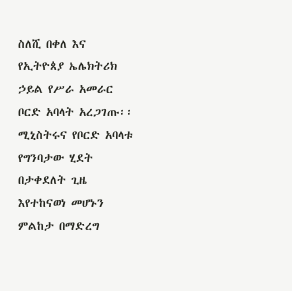ስለሺ በቀለ እና የኢትዮጰያ ኤሌክትሪክ ኃይል የሥራ አመራር ቦርድ አባላት አረጋገጡ፡፡
ሚኒስትሩና የቦርድ አባላቱ የግንባታው ሂደት በታቀደለት ጊዜ እየተከናወነ መሆኑን ምልከታ በማድረግ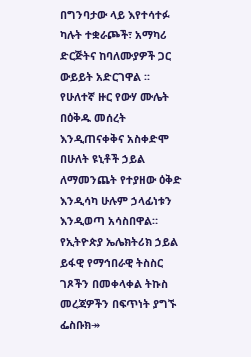በግንባታው ላይ እየተሳተፉ ካሉት ተቋራጮች፣ አማካሪ ድርጅትና ከባለሙያዎች ጋር ውይይት አድርገዋል ፡፡
የሁለተኛ ዙር የውሃ ሙሌት በዕቅዱ መሰረት እንዲጠናቀቅና አስቀድሞ በሁለት ዩኒቶች ኃይል ለማመንጨት የተያዘው ዕቅድ እንዲሳካ ሁሉም ኃላፊነቱን እንዲወጣ አሳስበዋል።
የኢትዮጵያ ኤሌክትሪክ ኃይል ይፋዊ የማኅበራዊ ትስስር ገጾችን በመቀላቀል ትኩስ መረጃዎችን በፍጥነት ያግኙ
ፌስቡክ↠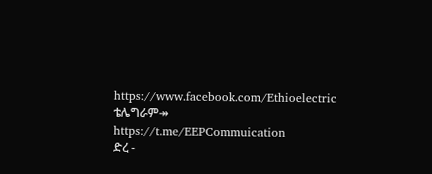https://www.facebook.com/Ethioelectric
ቴሌግራም↠ https://t.me/EEPCommuication
ድረ -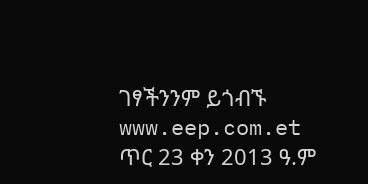ገፃችንንም ይጎብኙ
www.eep.com.et
ጥር 23 ቀን 2013 ዓ.ም